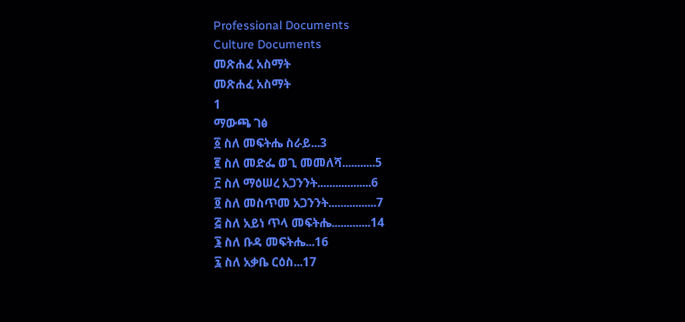Professional Documents
Culture Documents
መጽሐፈ አስማት
መጽሐፈ አስማት
1
ማውጫ ገፅ
፩ ስለ መፍትሔ ስራይ...3
፪ ስለ መድፌ ወጊ መመለሻ...........5
፫ ስለ ማዕሠረ አጋንንት..................6
፬ ስለ መስጥመ አጋንንት................7
፭ ስለ አይነ ጥላ መፍትሔ.............14
፮ ስለ ቡዳ መፍትሔ...16
፯ ስለ አቃቤ ርዕስ...17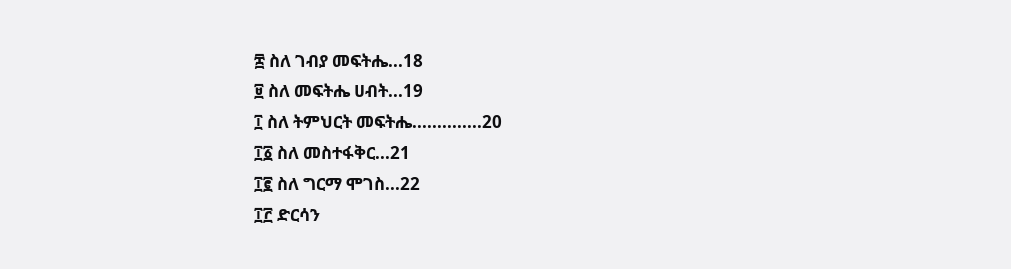፰ ስለ ገብያ መፍትሔ...18
፱ ስለ መፍትሔ ሀብት...19
፲ ስለ ትምህርት መፍትሔ..............20
፲፩ ስለ መስተፋቅር...21
፲፪ ስለ ግርማ ሞገስ...22
፲፫ ድርሳን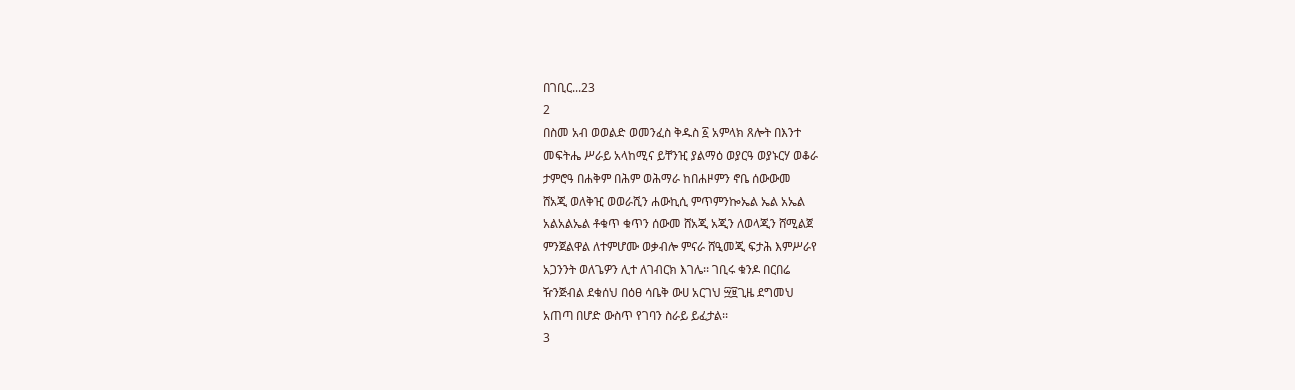በገቢር...23
2
በስመ አብ ወወልድ ወመንፈስ ቅዱስ ፩ አምላክ ጸሎት በእንተ
መፍትሔ ሥራይ አላከሚና ይቸንዢ ያልማዕ ወያርዓ ወያኑርሃ ወቆራ
ታምሮዓ በሐቅም በሕም ወሕማራ ከበሐዞምን ኖቤ ሰውውመ
ሸአጂ ወለቅዢ ወወራሺን ሐውኪሲ ምጥምንኰኤል ኤል አኤል
አልአልኤል ቶቁጥ ቁጥን ሰውመ ሸአጂ አጂን ለወላጂን ሸሚልጀ
ምንጀልዋል ለተምሆሙ ወቃብሎ ምናራ ሸዒመጂ ፍታሕ እምሥራየ
አጋንንት ወለጌዎን ሊተ ለገብርክ እገሌ፡፡ ገቢሩ ቁንዶ በርበሬ
ዥንጅብል ደቁሰህ በዕፀ ሳቤቅ ውሀ አርገህ ፵፱ጊዜ ደግመህ
አጠጣ በሆድ ውስጥ የገባን ስራይ ይፈታል፡፡
3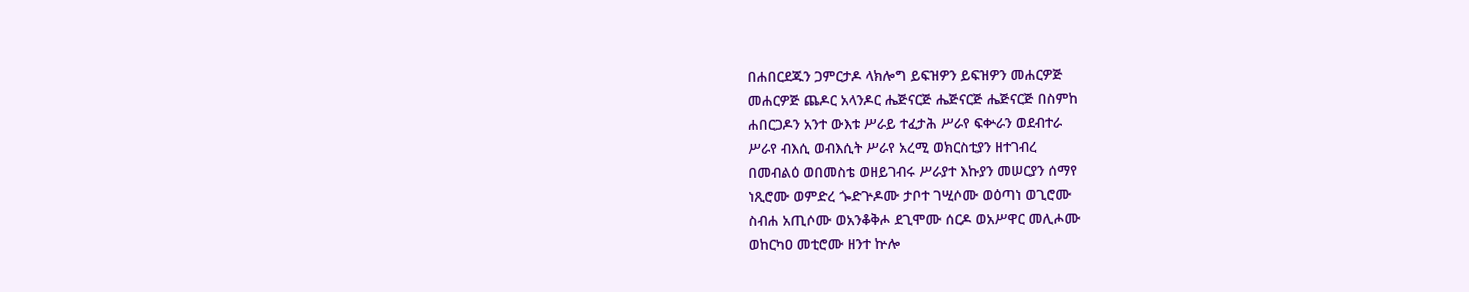በሐበርደጁን ጋምርታዶ ላክሎግ ይፍዝዎን ይፍዝዎን መሐርዎጅ
መሐርዎጅ ጨዶር አላንዶር ሔጅናርጅ ሔጅናርጅ ሔጅናርጅ በስምከ
ሐበርጋዶን አንተ ውእቱ ሥራይ ተፈታሕ ሥራየ ፍቍራን ወደብተራ
ሥራየ ብእሲ ወብእሲት ሥራየ አረሚ ወክርስቲያን ዘተገብረ
በመብልዕ ወበመስቴ ወዘይገብሩ ሥራያተ እኩያን መሠርያን ሰማየ
ነጺሮሙ ወምድረ ጐድጕዶሙ ታቦተ ገሢሶሙ ወዕጣነ ወጊሮሙ
ስብሐ አጢሶሙ ወአንቆቅሖ ደጊሞሙ ሰርዶ ወአሥዋር መሊሖሙ
ወከርካዐ መቲሮሙ ዘንተ ኵሎ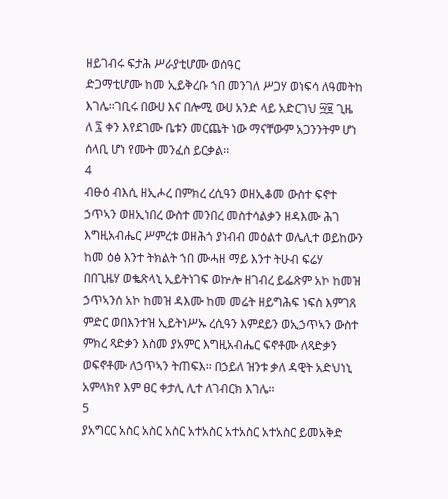ዘይገብሩ ፍታሕ ሥራያቲሆሙ ወሰዓር
ድጋማቲሆሙ ከመ ኢይቅረቡ ኀበ መንገለ ሥጋሃ ወነፍሳ ለዓመትከ
እገሌ፡፡ገቢሩ በውሀ እና በሎሚ ውሀ አንድ ላይ አድርገህ ፵፱ ጊዜ
ለ ፯ ቀን እየደገሙ ቤቱን መርጨት ነው ማናቸውም አጋንንትም ሆነ
ሰላቢ ሆነ የሙት መንፈስ ይርቃል፡፡
4
ብፁዕ ብእሲ ዘኢሖረ በምክረ ረሲዓን ወዘኢቆመ ውስተ ፍኖተ
ኃጥኣን ወዘኢነበረ ውስተ መንበረ መስተሳልቃን ዘዳእሙ ሕገ
እግዚአብሔር ሥምረቱ ወዘሕጎ ያነብብ መዕልተ ወሌሊተ ወይከውን
ከመ ዕፅ እንተ ትክልት ኀበ ሙሓዘ ማይ እንተ ትሁብ ፍሬሃ
በበጊዜሃ ወቈጽላኒ ኢይትነገፍ ወኵሎ ዘገብረ ይፌጽም አኮ ከመዝ
ኃጥኣንሰ አኮ ከመዝ ዳእሙ ከመ መሬት ዘይግሕፍ ነፍስ እምገጸ
ምድር ወበእንተዝ ኢይትነሥኡ ረሲዓን እምደይን ወኢኃጥኣን ውስተ
ምክረ ጻድቃን እስመ ያአምር እግዚአብሔር ፍኖቶሙ ለጻድቃን
ወፍኖቶሙ ለኃጥኣን ትጠፍእ፡፡ በኃይለ ዝንቱ ቃለ ዳዊት አድህነኒ
አምላክየ እም ፀር ቀታሊ ሊተ ለገብርክ እገሌ፡፡
5
ያአግርር አስር አስር አስር አተአስር አተአስር አተአስር ይመአቅድ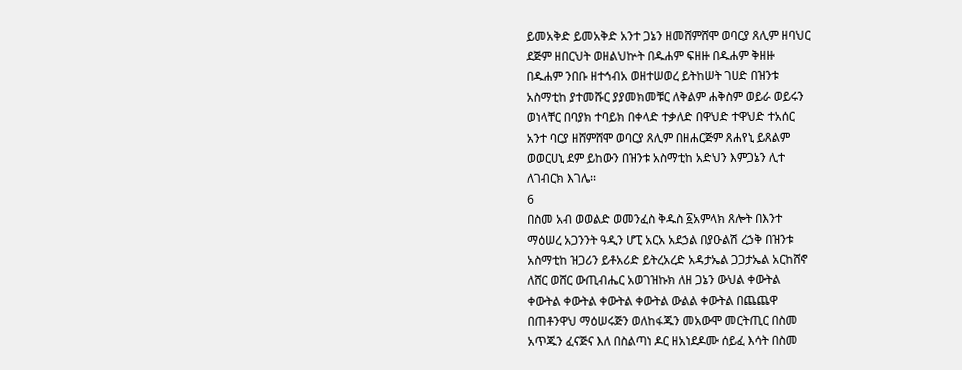ይመአቅድ ይመአቅድ አንተ ጋኔን ዘመሸምሸሞ ወባርያ ጸሊም ዘባህር
ደጅም ዘበርህት ወዘልህኵት በዱሐም ፍዘዙ በዱሐም ቅዘዙ
በዱሐም ንበቡ ዘተኅብአ ወዘተሠወረ ይትከሠት ገሀድ በዝንቱ
አስማቲከ ያተመሹር ያያመክመቹር ለቅልም ሐቅስም ወይራ ወይሩን
ወነላቸር በባያክ ተባይክ በቀላድ ተቃለድ በዋህድ ተዋህድ ተአሰር
አንተ ባርያ ዘሸምሸሞ ወባርያ ጸሊም በዘሐርጅም ጸሐየኒ ይጸልም
ወወርሀኒ ደም ይከውን በዝንቱ አስማቲከ አድህን እምጋኔን ሊተ
ለገብርክ እገሌ፡፡
6
በስመ አብ ወወልድ ወመንፈስ ቅዱስ ፩አምላክ ጸሎት በእንተ
ማዕሠረ አጋንንት ዓዲን ሆፒ አርአ አደኃል በያዑልሽ ረኃቅ በዝንቱ
አስማቲከ ዝጋሪን ይቶአሪድ ይትረአረድ አዳታኤል ጋጋታኤል አርከሸኖ
ለሸር ወሸር ውጢብሔር አወገዝኩክ ለዘ ጋኔን ውህል ቀውትል
ቀውትል ቀውትል ቀውትል ቀውትል ውልል ቀውትል በጨጨዋ
በጠቶንዋህ ማዕሠሩጅን ወለከፋጁን መአውሞ መርትጢር በስመ
አጥጁን ፈናጅና እለ በስልጣነ ዶር ዘአነደዶሙ ሰይፈ እሳት በስመ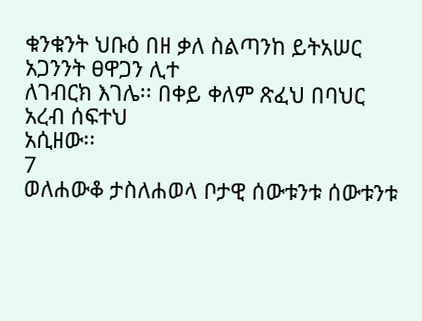ቁንቁንት ህቡዕ በዘ ቃለ ስልጣንከ ይትአሠር አጋንንት ፀዋጋን ሊተ
ለገብርክ እገሌ፡፡ በቀይ ቀለም ጽፈህ በባህር አረብ ሰፍተህ
አሲዘው፡፡
7
ወለሐውቆ ታስለሐወላ ቦታዊ ሰውቱንቱ ሰውቱንቱ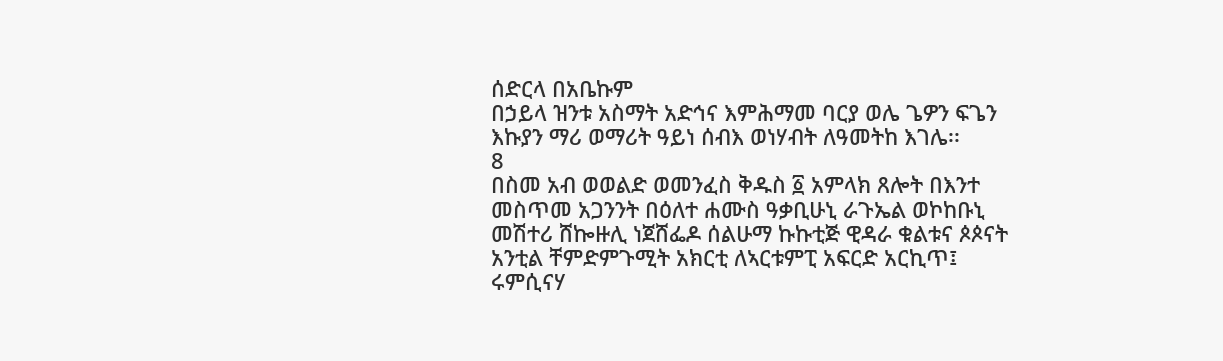ሰድርላ በአቤኩም
በኃይላ ዝንቱ አስማት አድኅና እምሕማመ ባርያ ወሌ ጌዎን ፍጌን
እኩያን ማሪ ወማሪት ዓይነ ሰብእ ወነሃብት ለዓመትከ እገሌ፡፡
8
በስመ አብ ወወልድ ወመንፈስ ቅዱስ ፩ አምላክ ጸሎት በእንተ
መስጥመ አጋንንት በዕለተ ሐሙስ ዓቃቢሁኒ ራጉኤል ወኮከቡኒ
መሽተሪ ሸኰዙሊ ነጀሸፌዶ ሰልሁማ ኩኩቲጅ ዊዳራ ቁልቱና ጶጶናት
አንቲል ቸምድምጉሚት አክርቲ ለኣርቱምፒ አፍርድ አርኪጥ፤
ሩምሲናሃ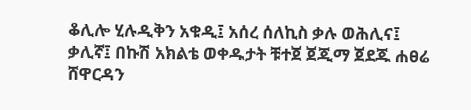ቆሊሎ ሂሉዲቅን አቁዲ፤ አሰረ ሰለኪስ ቃሉ ወሕሊና፤
ቃሊኛ፤ በኩሽ አክልቴ ወቀዱታት ቹተጀ ጀጂማ ጀደጁ ሐፀሬ
ሸዋርዳን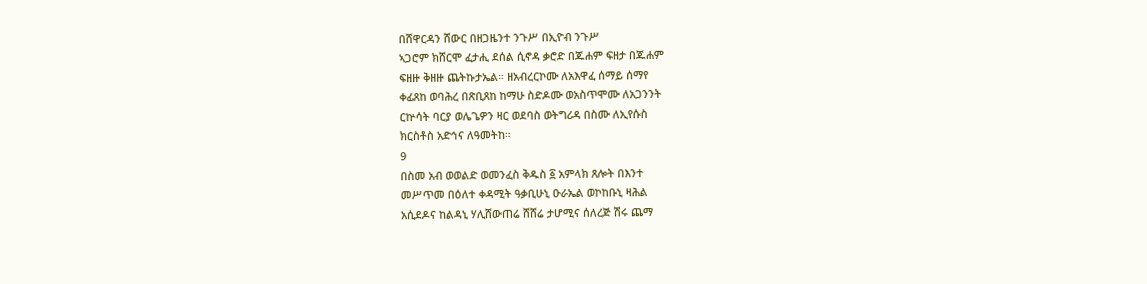በሸዋርዳን ሸውር በዘጋዜንተ ንጉሥ በኢዮብ ንጉሥ
ኣጋሮም ክሸርሞ ፈታሒ ደሰል ሲኖዳ ቃሮድ በጁሐም ፍዘታ በጁሐም
ፍዘዙ ቅዘዙ ጨትኩታኤል። ዘአብረርኮሙ ለአእዋፈ ሰማይ ሰማየ
ቀፊጸከ ወባሕረ በጽቢጸከ ከማሁ ስድዶሙ ወአስጥሞሙ ለአጋንንት
ርኵሳት ባርያ ወሌጌዎን ዛር ወደባስ ወትግሪዳ በስሙ ለኢየሱስ
ክርስቶስ አድኅና ለዓመትከ።
9
በስመ አብ ወወልድ ወመንፈስ ቅዱስ ፩ አምላክ ጸሎት በእንተ
መሥጥመ በዕለተ ቀዳሚት ዓቃቢሁኒ ዑራኤል ወኮከቡኒ ዛሕል
አሲደዶና ከልዳኒ ሃሊሸውጠሬ ሸሸሬ ታሆሚና ሰለረጅ ሽሩ ጨማ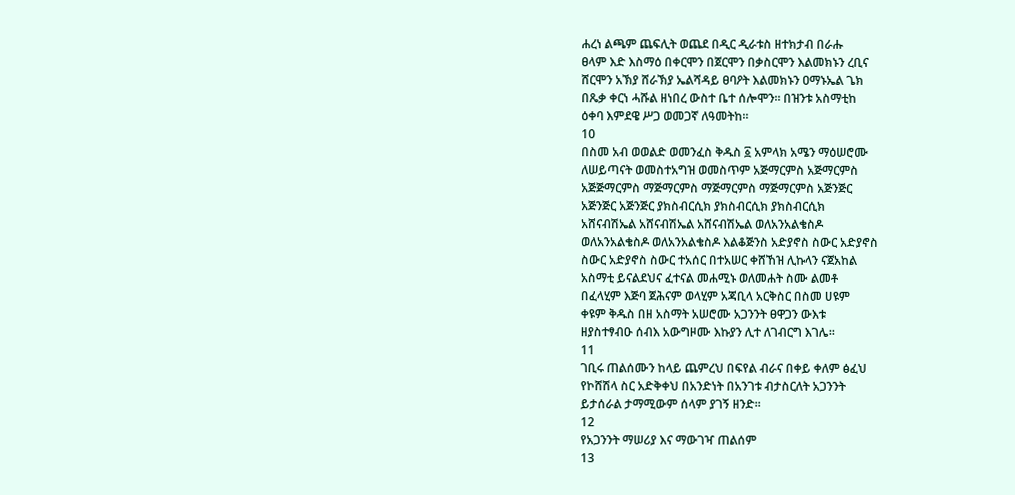ሐረነ ልጫም ጨፍሊት ወጨደ በዲር ዲራቱስ ዘተክታብ በራሑ
ፀላም እድ እስማዕ በቀርሞን በጀርሞን በቃስርሞን እልመክኑን ረቢና
ሸርሞን አኽያ ሸራኽያ ኤልሻዳይ ፀባዖት እልመክኑን ዐማኑኤል ጌክ
በጼቃ ቀርነ ሓሹል ዘነበረ ውስተ ቤተ ሰሎሞን። በዝንቱ አስማቲከ
ዕቀባ እምደዌ ሥጋ ወመጋኛ ለዓመትከ።
10
በስመ አብ ወወልድ ወመንፈስ ቅዱስ ፩ አምላክ አሜን ማዕሠሮሙ
ለሠይጣናት ወመስተአግዝ ወመስጥም አጅማርምስ አጅማርምስ
አጅጅማርምስ ማጅማርምስ ማጅማርምስ ማጅማርምስ አጅንጅር
አጅንጅር አጅንጅር ያክስብርሲክ ያክስብርሲክ ያክስብርሲክ
አሸናብሽኤል አሸናብሽኤል አሸናብሽኤል ወለአንአልቄስዶ
ወለአንአልቄስዶ ወለአንአልቄስዶ እልቆጅንስ አድያኖስ ስውር አድያኖስ
ስውር አድያኖስ ስውር ተአሰር በተአሠር ቀሸኸዝ ሊኩላን ናጀአከል
አስማቲ ይናልደህና ፈተናል መሐሚኑ ወለመሐት ስሙ ልመቶ
በፈላሂም እጅባ ጀሕናም ወላሂም አጃቢላ አርቅስር በስመ ሀዩም
ቀዩም ቅዱስ በዘ አስማት አሠሮሙ አጋንንት ፀዋጋን ውእቱ
ዘያስተፃብዑ ሰብእ አውግዞሙ እኩያን ሊተ ለገብርግ እገሌ፡፡
11
ገቢሩ ጠልሰሙን ከላይ ጨምረህ በፍየል ብራና በቀይ ቀለም ፅፈህ
የኮሸሽላ ስር አድቅቀህ በአንድነት በአንገቱ ብታስርለት አጋንንት
ይታሰራል ታማሚውም ሰላም ያገኝ ዘንድ፡፡
12
የአጋንንት ማሠሪያ እና ማውገዣ ጠልሰም
13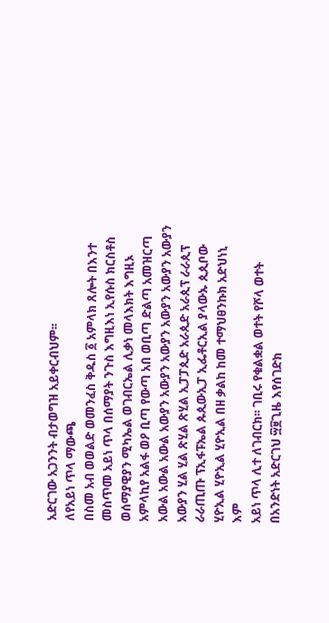አድርገው አጋንንት ብታወግዝ አይቀርብህም፡፡
ለየአይነ ጥላ ማውጫ
በስመ አብ ወወልድ ወመንፈስ ቅዱስ ፩ አምላክ ጸሎት በእንተ
መስጥመ አይነ ጥላ በሰማያት ንጉስ እግዚእነ ኢየሱስ ክርስቶስ
ወሰማያዊያን ሚካኤል ወገብርኤል ሊቃነ መላእክት እግዚኦ
አምላኪየ አልፋ ወዖ ቢጣ የውጣ አበ ወቢጣ ድልጣ አመዝርጣ
አውል አውል አውል አውያን አውያን አውያን አውያን አውያን አውያን
አውያን ሂል ሂል ጽሂል ጽሂል ኢፓፓጲድ አራጲድ አራጲፕ ራራጲፕ
ራራጢጡ ፕኢፋፑኤል ጱጲውኢፓ ኢፌቶርኢል ያላውኡ ጲጲቦው
ሂዮኢል ሂዮኢል ሂዮኢል በዘ ቃልከ ከመ ተማህፀንኩክ አድህነኒ እም
አይነ ጥላ ሊተ ለገብርክ፡፡ ገቢሩ የቁልቋል ወተት የሾላ ወተት
በአንድነት አድርገህ ፵፱ጊዜ እየሰገድክ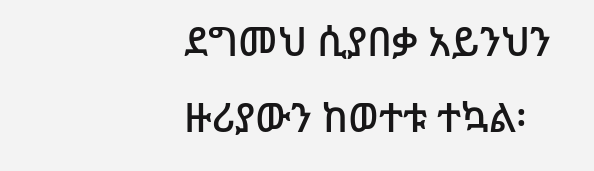ደግመህ ሲያበቃ አይንህን
ዙሪያውን ከወተቱ ተኳል፡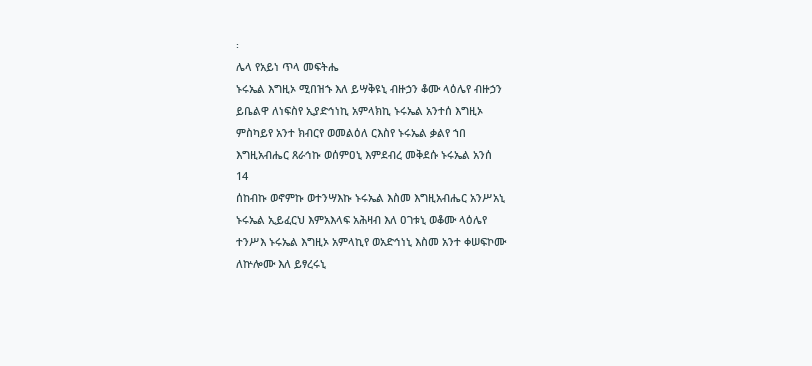፡
ሌላ የአይነ ጥላ መፍትሔ
ኑሩኤል እግዚኦ ሚበዝኁ እለ ይሣቅዩኒ ብዙኃን ቆሙ ላዕሌየ ብዙኃን
ይቤልዋ ለነፍስየ ኢያድኅነኪ አምላክኪ ኑሩኤል አንተሰ እግዚኦ
ምስካይየ አንተ ክብርየ ወመልዕለ ርእስየ ኑሩኤል ቃልየ ኀበ
እግዚአብሔር ጸራኅኩ ወሰምዐኒ እምደብረ መቅደሱ ኑሩኤል አንሰ
14
ሰከብኩ ወኖምኩ ወተንሣእኩ ኑሩኤል እስመ እግዚአብሔር አንሥአኒ
ኑሩኤል ኢይፈርህ እምአእላፍ አሕዛብ እለ ዐገቱኒ ወቆሙ ላዕሌየ
ተንሥእ ኑሩኤል እግዚኦ አምላኪየ ወአድኅነኒ እስመ አንተ ቀሠፍኮሙ
ለኵሎሙ እለ ይፃረሩኒ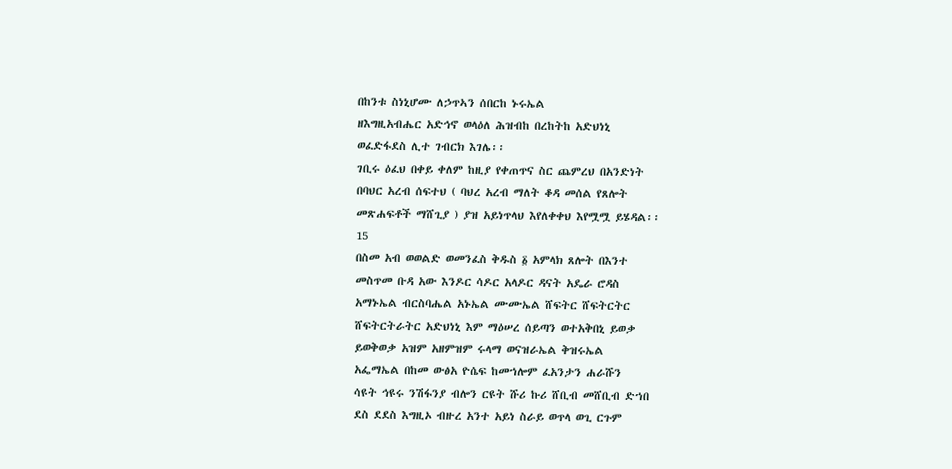በከንቱ ስነኒሆሙ ለኃጥኣን ሰበርከ ኑሩኤል
ዘእግዚአብሔር አድኅኖ ወላዕለ ሕዝብከ በረከትከ አድህነኒ
ወፈድፋደስ ሊተ ገብርክ እገሌ፡፡
ገቢሩ ዕፈህ በቀይ ቀለም ከዚያ የቀጠጥና ስር ጨምረህ በአንድነት
በባህር አረብ ሰፍተህ ( ባህረ አረብ ማለት ቆዳ መሰል የጸሎት
መጽሐፍቶች ማሸጊያ ) ያዝ አይነጥላህ እየለቀቀህ እየሟሟ ይሄዳል፡፡
15
በስመ አብ ወወልድ ወመንፈስ ቅዱስ ፩ አምላክ ጸሎት በእንተ
መስጥመ ቡዳ አው እንዶር ሳዶር አላዶር ዳናት አዴራ ሮዳስ
አማኑኤል ብርስባሔል አኑኤል ሙሙኤል ሸፍትር ሸፍትርትር
ሸፍትርትራትር አድህነኒ እም ማዕሠረ ሰይጣን ወተአቅበኒ ይወቃ
ይወቅወቃ አዝም አዘምዝም ሩላማ ወናዝራኤል ቅዝሩኤል
አፌማኤል በከመ ውፅአ ዮሴፍ ከመኀሎም ፈአንታን ሐራሹን
ሳዩት ኅዩሩ ንሽፋንያ ብሎን ርዩት ሹሪ ኩሪ ሸቢብ መሸቢብ ድኀበ
ደስ ደደስ እግዚኦ ብዙረ አንተ አይነ ስራይ ወጥላ ወጊ ርጉም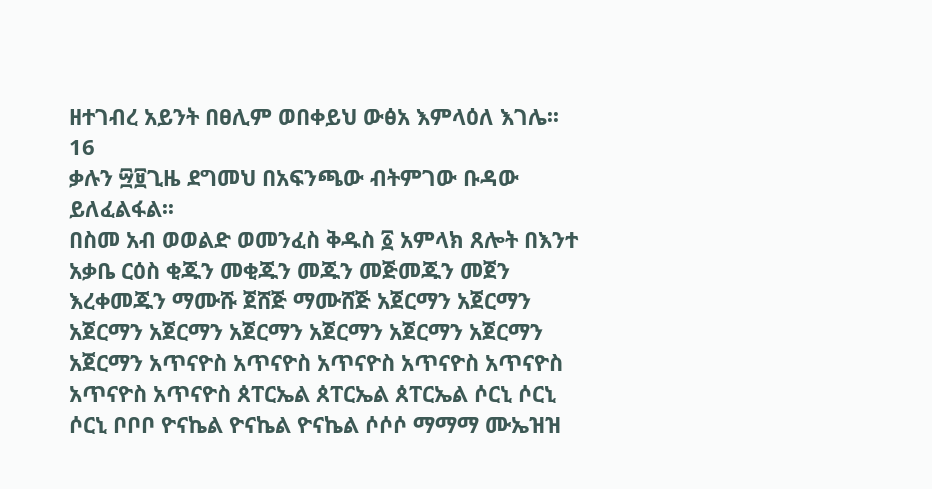ዘተገብረ አይንት በፀሊም ወበቀይህ ውፅአ እምላዕለ እገሌ፡፡
16
ቃሉን ፵፱ጊዜ ደግመህ በአፍንጫው ብትምገው ቡዳው
ይለፈልፋል፡፡
በስመ አብ ወወልድ ወመንፈስ ቅዱስ ፩ አምላክ ጸሎት በእንተ
አቃቤ ርዕስ ቂጁን መቂጁን መጁን መጅመጁን መጀን
እረቀመጁን ማሙሹ ጀሸጅ ማሙሸጅ አጀርማን አጀርማን
አጀርማን አጀርማን አጀርማን አጀርማን አጀርማን አጀርማን
አጀርማን አጥናዮስ አጥናዮስ አጥናዮስ አጥናዮስ አጥናዮስ
አጥናዮስ አጥናዮስ ጰፐርኤል ጰፐርኤል ጰፐርኤል ሶርኒ ሶርኒ
ሶርኒ ቦቦቦ ዮናኬል ዮናኬል ዮናኬል ሶሶሶ ማማማ ሙኤዝዝ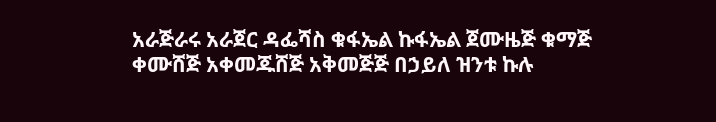አራጅራሩ አራጀር ዳፌሻስ ቁፋኤል ኩፋኤል ጀሙዜጅ ቁማጅ
ቀሙሸጅ አቀመጁሸጅ አቅመጅጅ በኃይለ ዝንቱ ኩሉ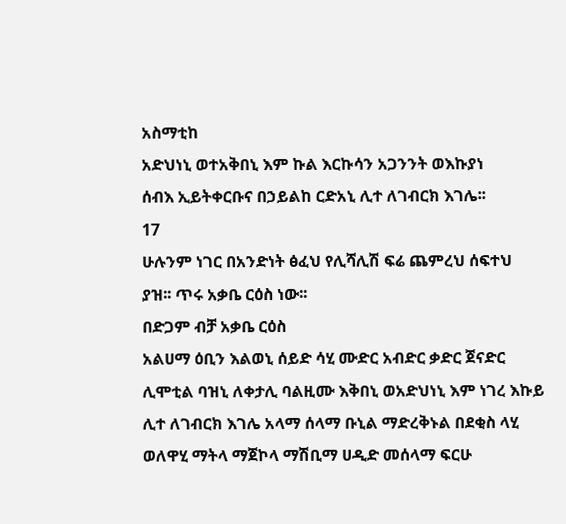አስማቲከ
አድህነኒ ወተአቅበኒ እም ኩል እርኩሳን አጋንንት ወእኩያነ
ሰብእ ኢይትቀርቡና በኃይልከ ርድአኒ ሊተ ለገብርክ እገሌ፡፡
17
ሁሉንም ነገር በአንድነት ፅፈህ የሊሻሊሽ ፍሬ ጨምረህ ሰፍተህ
ያዝ፡፡ ጥሩ አቃቤ ርዕስ ነው፡፡
በድጋም ብቻ አቃቤ ርዕስ
አልሀማ ዕቢን እልወኒ ሰይድ ሳሂ ሙድር አብድር ቃድር ጀናድር
ሊሞቲል ባዝኒ ለቀታሊ ባልዚሙ እቅበኒ ወአድህነኒ እም ነገረ እኩይ
ሊተ ለገብርክ እገሌ አላማ ሰላማ ቡኒል ማድረቅኑል በደቂስ ላሂ
ወለዋሂ ማትላ ማጀኮላ ማሽቢማ ሀዲድ መሰላማ ፍርሁ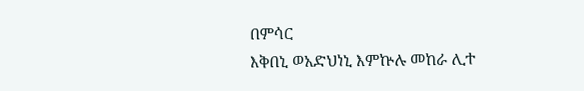በምሳር
እቅበኒ ወአድህነኒ እምኵሉ መከራ ሊተ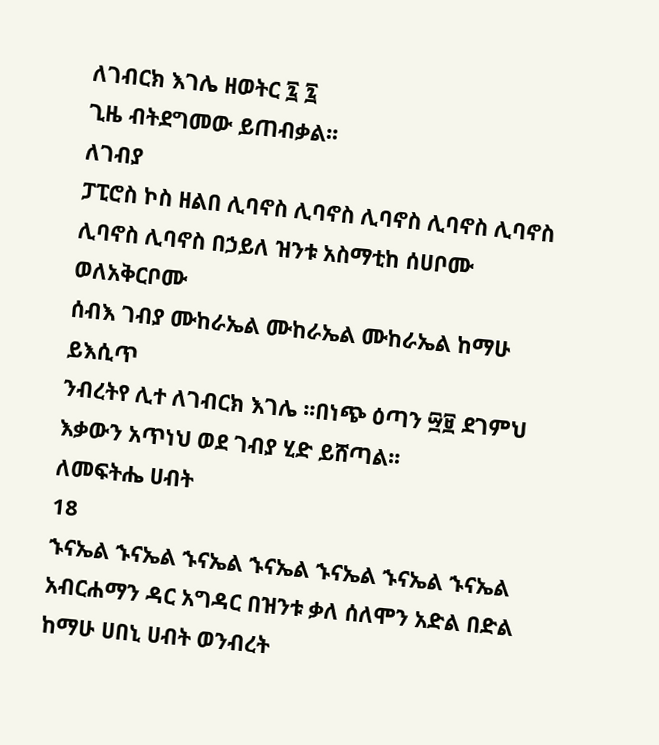ለገብርክ እገሌ ዘወትር ፯ ፯
ጊዜ ብትደግመው ይጠብቃል፡፡
ለገብያ
ፓፒሮስ ኮስ ዘልበ ሊባኖስ ሊባኖስ ሊባኖስ ሊባኖስ ሊባኖስ
ሊባኖስ ሊባኖስ በኃይለ ዝንቱ አስማቲከ ሰሀቦሙ ወለአቅርቦሙ
ሰብእ ገብያ ሙከራኤል ሙከራኤል ሙከራኤል ከማሁ ይእሲጥ
ንብረትየ ሊተ ለገብርክ እገሌ ፡፡በነጭ ዕጣን ፵፱ ደገምህ
እቃውን አጥነህ ወደ ገብያ ሂድ ይሸጣል፡፡
ለመፍትሔ ሀብት
18
ኁናኤል ኁናኤል ኁናኤል ኁናኤል ኁናኤል ኁናኤል ኁናኤል
አብርሐማን ዳር አግዳር በዝንቱ ቃለ ሰለሞን አድል በድል
ከማሁ ሀበኒ ሀብት ወንብረት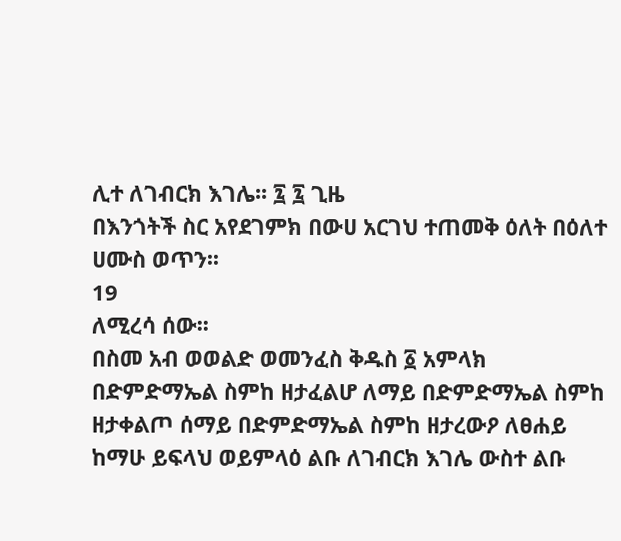ሊተ ለገብርክ እገሌ፡፡ ፯ ፯ ጊዜ
በእንጎትች ስር አየደገምክ በውሀ አርገህ ተጠመቅ ዕለት በዕለተ
ሀሙስ ወጥን፡፡
19
ለሚረሳ ሰው፡፡
በስመ አብ ወወልድ ወመንፈስ ቅዱስ ፩ አምላክ
በድምድማኤል ስምከ ዘታፈልሆ ለማይ በድምድማኤል ስምከ
ዘታቀልጦ ሰማይ በድምድማኤል ስምከ ዘታረውዖ ለፀሐይ
ከማሁ ይፍላህ ወይምላዕ ልቡ ለገብርክ እገሌ ውስተ ልቡ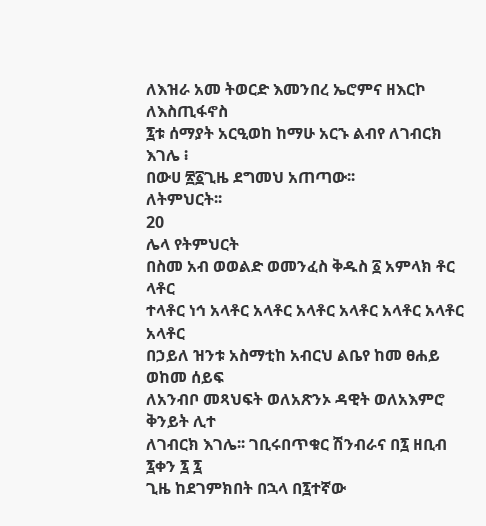ለእዝራ አመ ትወርድ እመንበረ ኤሮምና ዘእርኮ ለእስጢፋኖስ
፯ቱ ሰማያት አርዒወከ ከማሁ አርኁ ልብየ ለገብርክ እገሌ ፧
በውሀ ፳፩ጊዜ ደግመህ አጠጣው፡፡
ለትምህርት፡፡
20
ሌላ የትምህርት
በስመ አብ ወወልድ ወመንፈስ ቅዱስ ፩ አምላክ ቶር ላቶር
ተላቶር ነኅ አላቶር አላቶር አላቶር አላቶር አላቶር አላቶር አላቶር
በኃይለ ዝንቱ አስማቲከ አብርህ ልቤየ ከመ ፀሐይ ወከመ ሰይፍ
ለአንብቦ መጻህፍት ወለአጽንኦ ዳዊት ወለአእምሮ ቅንይት ሊተ
ለገብርክ እገሌ፡፡ ገቢሩበጥቁር ሽንብራና በ፯ ዘቢብ ፯ቀን ፯ ፯
ጊዜ ከደገምክበት በኋላ በ፯ተኛው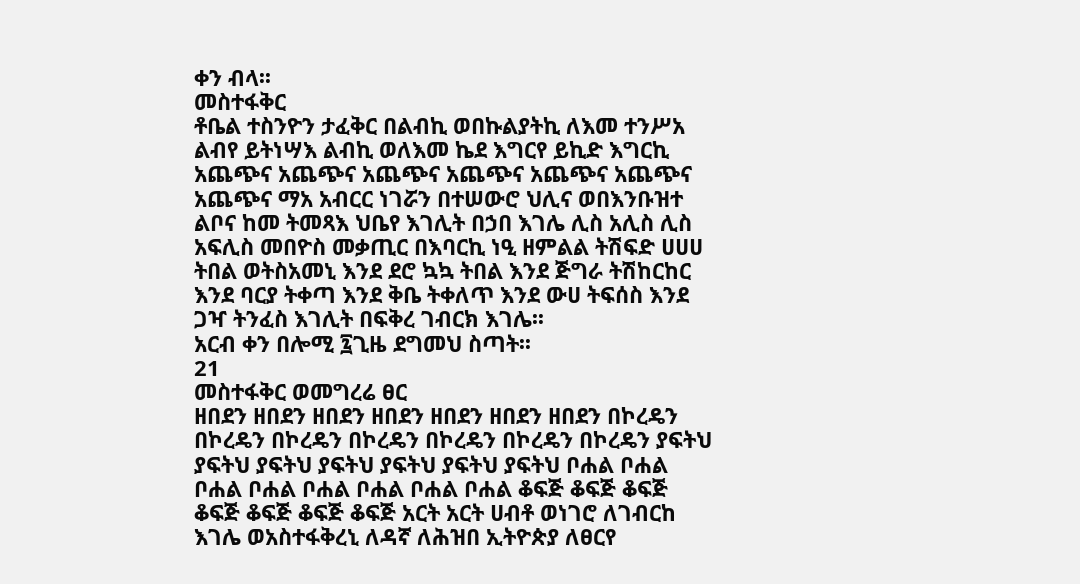ቀን ብላ፡፡
መስተፋቅር
ቶቤል ተስንዮን ታፈቅር በልብኪ ወበኩልያትኪ ለእመ ተንሥአ
ልብየ ይትነሣእ ልብኪ ወለእመ ኬደ እግርየ ይኪድ እግርኪ
አጨጭና አጨጭና አጨጭና አጨጭና አጨጭና አጨጭና
አጨጭና ማአ አብርር ነገሯን በተሠውሮ ህሊና ወበእንቡዝተ
ልቦና ከመ ትመጻእ ህቤየ እገሊት በኃበ እገሌ ሊስ አሊስ ሊስ
አፍሊስ መበዮስ መቃጢር በእባርኪ ነዒ ዘምልል ትሽፍድ ሀሀሀ
ትበል ወትስአመኒ እንደ ደሮ ኳኳ ትበል እንደ ጅግራ ትሽከርከር
እንደ ባርያ ትቀጣ እንደ ቅቤ ትቀለጥ እንደ ውሀ ትፍሰስ እንደ
ጋዣ ትንፈስ እገሊት በፍቅረ ገብርክ እገሌ፡፡
አርብ ቀን በሎሚ ፯ጊዜ ደግመህ ስጣት፡፡
21
መስተፋቅር ወመግረሬ ፀር
ዘበደን ዘበደን ዘበደን ዘበደን ዘበደን ዘበደን ዘበደን በኮረዴን
በኮረዴን በኮረዴን በኮረዴን በኮረዴን በኮረዴን በኮረዴን ያፍትህ
ያፍትህ ያፍትህ ያፍትህ ያፍትህ ያፍትህ ያፍትህ ቦሐል ቦሐል
ቦሐል ቦሐል ቦሐል ቦሐል ቦሐል ቦሐል ቆፍጅ ቆፍጅ ቆፍጅ
ቆፍጅ ቆፍጅ ቆፍጅ ቆፍጅ አርት አርት ሀብቶ ወነገሮ ለገብርከ
እገሌ ወአስተፋቅረኒ ለዳኛ ለሕዝበ ኢትዮጵያ ለፀርየ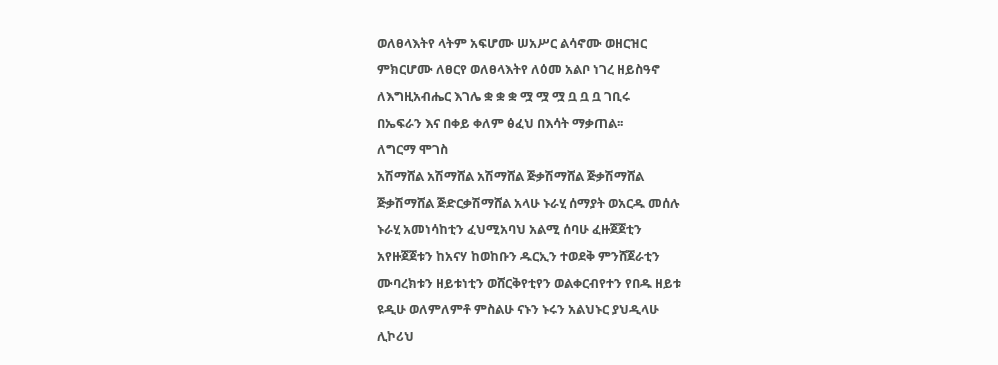ወለፀላእትየ ላትም አፍሆሙ ሠአሥር ልሳኖሙ ወዘርዝር
ምክርሆሙ ለፀርየ ወለፀላእትየ ለዕመ አልቦ ነገረ ዘይስዓኖ
ለእግዚአብሔር እገሌ ቋ ቋ ቋ ሟ ሟ ሟ ቧ ቧ ቧ ገቢሩ
በኤፍራን እና በቀይ ቀለም ፅፈህ በእሳት ማቃጠል፡፡
ለግርማ ሞገስ
አሽማሸል አሽማሸል አሽማሸል ጅቃሽማሸል ጅቃሽማሸል
ጅቃሽማሸል ጅድርቃሽማሸል አላሁ ኑራሂ ሰማያት ወአርዱ መሰሉ
ኑራሂ አመነሳከቲን ፈህሚአባህ አልሚ ሰባሁ ፈዙጀጀቲን
አየዙጀጀቱን ከአናሃ ከወከቡን ዱርኢን ተወደቅ ምንሸጀራቲን
ሙባረክቱን ዘይቱነቲን ወሸርቅየቲየን ወልቀርብየተን የበዱ ዘይቱ
ዩዲሁ ወለምለምቶ ምስልሁ ናኑን ኑሩን አልህኑር ያህዲላሁ
ሊኮሪህ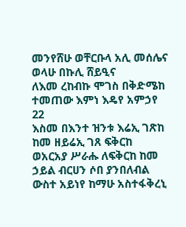መንየሸሁ ወቸርቡላ አሊ መሰሌና ወላሁ በኩሊ ሸይዒና
ለእመ ረከብኩ ሞገስ በቅድሜከ ተመጠው እምነ እዴየ አምኃየ
22
እስመ በእንተ ዝንቱ እሬኢ ገጽከ ከመ ዘይሬኢ ገጸ ፍቅርከ
ወአርአያ ሥራሑ ለፍቅርከ ከመ ኃይል ብርሀን ሶበ ያንበለብል
ውስተ አይነየ ከማሁ አስተፋቅረኒ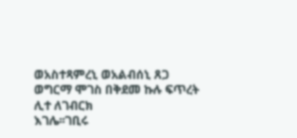ወአስተጻምረኒ ወአልብሰኒ ጸጋ
ወግርማ ሞገስ በቅደመ ኩሉ ፍጥረት ሊተ ለገብርክ
እገሌ፡፡ገቢሩ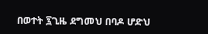በወተት ፯ጊዜ ደግመህ በባዶ ሆድህ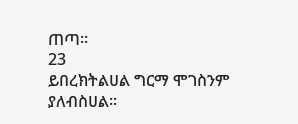ጠጣ፡፡
23
ይበረክትልሀል ግርማ ሞገስንም ያለብስሀል፡፡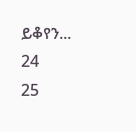ይቆየን...
24
25